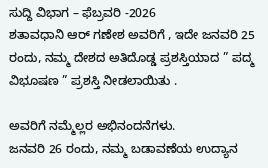ಸುದ್ದಿ ವಿಭಾಗ – ಫೆಬ್ರವರಿ -2026
ಶತಾವಧಾನಿ ಆರ್ ಗಣೇಶ ಅವರಿಗೆ , ಇದೇ ಜನವರಿ 25 ರಂದು, ನಮ್ಮ ದೇಶದ ಅತಿದೊಡ್ಡ ಪ್ರಶಸ್ತಿಯಾದ ” ಪದ್ಮ ವಿಭೂಷಣ ” ಪ್ರಶಸ್ತಿ ನೀಡಲಾಯಿತು .

ಅವರಿಗೆ ನಮ್ಮೆಲ್ಲರ ಅಭಿನಂದನೆಗಳು.
ಜನವರಿ 26 ರಂದು, ನಮ್ಮ ಬಡಾವಣೆಯ ಉದ್ಯಾನ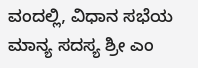ವಂದಲ್ಲಿ, ವಿಧಾನ ಸಭೆಯ ಮಾನ್ಯ ಸದಸ್ಯ ಶ್ರೀ ಎಂ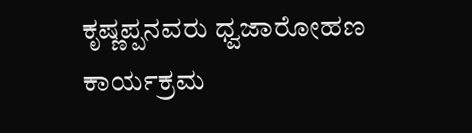ಕೃಷ್ಣಪ್ಪನವರು ಧ್ವಜಾರೋಹಣ ಕಾರ್ಯಕ್ರಮ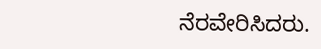ನೆರವೇರಿಸಿದರು.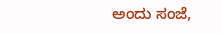ಅಂದು ಸಂಜೆ,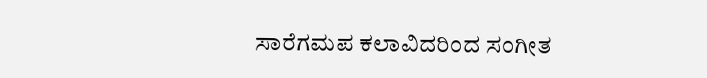ಸಾರೆಗಮಪ ಕಲಾವಿದರಿಂದ ಸಂಗೀತ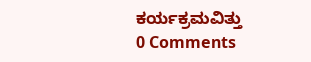ಕರ್ಯಕ್ರಮವಿತ್ತು
0 Comments